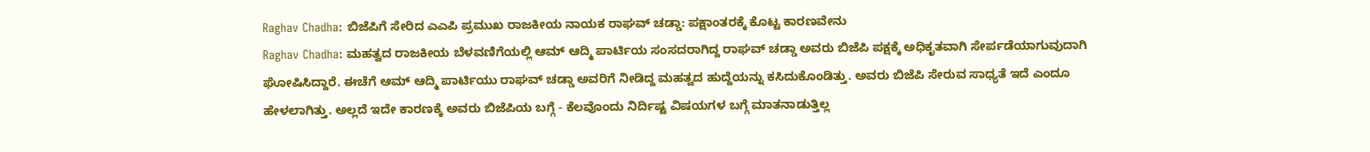Raghav Chadha: ಬಿಜೆಪಿಗೆ ಸೇರಿದ ಎಎಪಿ ಪ್ರಮುಖ ರಾಜಕೀಯ ನಾಯಕ ರಾಘವ್ ಚಡ್ಡಾ: ಪಕ್ಷಾಂತರಕ್ಕೆ ಕೊಟ್ಟ ಕಾರಣವೇನು
Raghav Chadha: ಮಹತ್ವದ ರಾಜಕೀಯ ಬೆಳವಣಿಗೆಯಲ್ಲಿ ಆಮ್ ಆದ್ಮಿ ಪಾರ್ಟಿಯ ಸಂಸದರಾಗಿದ್ದ ರಾಘವ್ ಚಡ್ಡಾ ಅವರು ಬಿಜೆಪಿ ಪಕ್ಷಕ್ಕೆ ಅಧಿಕೃತವಾಗಿ ಸೇರ್ಪಡೆಯಾಗುವುದಾಗಿ ಘೋಷಿಸಿದ್ದಾರೆ. ಈಚೆಗೆ ಆಮ್ ಆದ್ಮಿ ಪಾರ್ಟಿಯು ರಾಘವ್ ಚಡ್ಡಾ ಅವರಿಗೆ ನೀಡಿದ್ದ ಮಹತ್ವದ ಹುದ್ದೆಯನ್ನು ಕಸಿದುಕೊಂಡಿತ್ತು. ಅವರು ಬಿಜೆಪಿ ಸೇರುವ ಸಾಧ್ಯತೆ ಇದೆ ಎಂದೂ ಹೇಳಲಾಗಿತ್ತು. ಅಲ್ಲದೆ ಇದೇ ಕಾರಣಕ್ಕೆ ಅವರು ಬಿಜೆಪಿಯ ಬಗ್ಗೆ - ಕೆಲವೊಂದು ನಿರ್ದಿಷ್ಟ ವಿಷಯಗಳ ಬಗ್ಗೆ ಮಾತನಾಡುತ್ತಿಲ್ಲ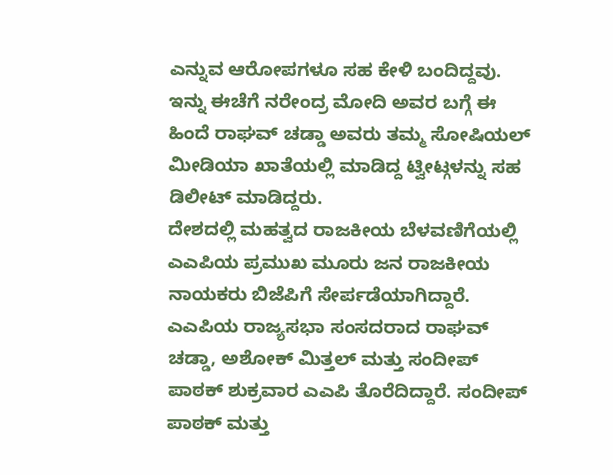ಎನ್ನುವ ಆರೋಪಗಳೂ ಸಹ ಕೇಳಿ ಬಂದಿದ್ದವು. ಇನ್ನು ಈಚೆಗೆ ನರೇಂದ್ರ ಮೋದಿ ಅವರ ಬಗ್ಗೆ ಈ ಹಿಂದೆ ರಾಘವ್ ಚಡ್ಡಾ ಅವರು ತಮ್ಮ ಸೋಷಿಯಲ್ ಮೀಡಿಯಾ ಖಾತೆಯಲ್ಲಿ ಮಾಡಿದ್ದ ಟ್ವೀಟ್ಗಳನ್ನು ಸಹ ಡಿಲೀಟ್ ಮಾಡಿದ್ದರು.
ದೇಶದಲ್ಲಿ ಮಹತ್ವದ ರಾಜಕೀಯ ಬೆಳವಣಿಗೆಯಲ್ಲಿ ಎಎಪಿಯ ಪ್ರಮುಖ ಮೂರು ಜನ ರಾಜಕೀಯ ನಾಯಕರು ಬಿಜೆಪಿಗೆ ಸೇರ್ಪಡೆಯಾಗಿದ್ದಾರೆ. ಎಎಪಿಯ ರಾಜ್ಯಸಭಾ ಸಂಸದರಾದ ರಾಘವ್ ಚಡ್ಡಾ, ಅಶೋಕ್ ಮಿತ್ತಲ್ ಮತ್ತು ಸಂದೀಪ್ ಪಾಠಕ್ ಶುಕ್ರವಾರ ಎಎಪಿ ತೊರೆದಿದ್ದಾರೆ. ಸಂದೀಪ್ ಪಾಠಕ್ ಮತ್ತು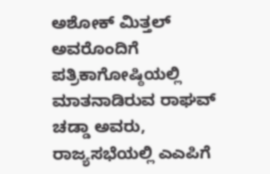ಅಶೋಕ್ ಮಿತ್ತಲ್ ಅವರೊಂದಿಗೆ ಪತ್ರಿಕಾಗೋಷ್ಠಿಯಲ್ಲಿ ಮಾತನಾಡಿರುವ ರಾಘವ್ ಚಡ್ಡಾ ಅವರು, ರಾಜ್ಯಸಭೆಯಲ್ಲಿ ಎಎಪಿಗೆ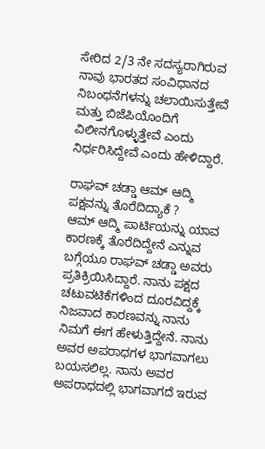ಸೇರಿದ 2/3 ನೇ ಸದಸ್ಯರಾಗಿರುವ ನಾವು ಭಾರತದ ಸಂವಿಧಾನದ ನಿಬಂಧನೆಗಳನ್ನು ಚಲಾಯಿಸುತ್ತೇವೆ ಮತ್ತು ಬಿಜೆಪಿಯೊಂದಿಗೆ ವಿಲೀನಗೊಳ್ಳುತ್ತೇವೆ ಎಂದು ನಿರ್ಧರಿಸಿದ್ದೇವೆ ಎಂದು ಹೇಳಿದ್ದಾರೆ.

ರಾಘವ್ ಚಡ್ಡಾ ಆಮ್ ಆದ್ಮಿ ಪಕ್ಷವನ್ನು ತೊರೆದಿದ್ಯಾಕೆ ?
ಆಮ್ ಆದ್ಮಿ ಪಾರ್ಟಿಯನ್ನು ಯಾವ ಕಾರಣಕ್ಕೆ ತೊರೆದಿದ್ದೇನೆ ಎನ್ನುವ ಬಗ್ಗೆಯೂ ರಾಘವ್ ಚಡ್ಡಾ ಅವರು ಪ್ರತಿಕ್ರಿಯಿಸಿದ್ದಾರೆ. ನಾನು ಪಕ್ಷದ ಚಟುವಟಿಕೆಗಳಿಂದ ದೂರವಿದ್ದಕ್ಕೆ ನಿಜವಾದ ಕಾರಣವನ್ನು ನಾನು ನಿಮಗೆ ಈಗ ಹೇಳುತ್ತಿದ್ದೇನೆ. ನಾನು ಅವರ ಅಪರಾಧಗಳ ಭಾಗವಾಗಲು ಬಯಸಲಿಲ್ಲ. ನಾನು ಅವರ ಅಪರಾಧದಲ್ಲಿ ಭಾಗವಾಗದೆ ಇರುವ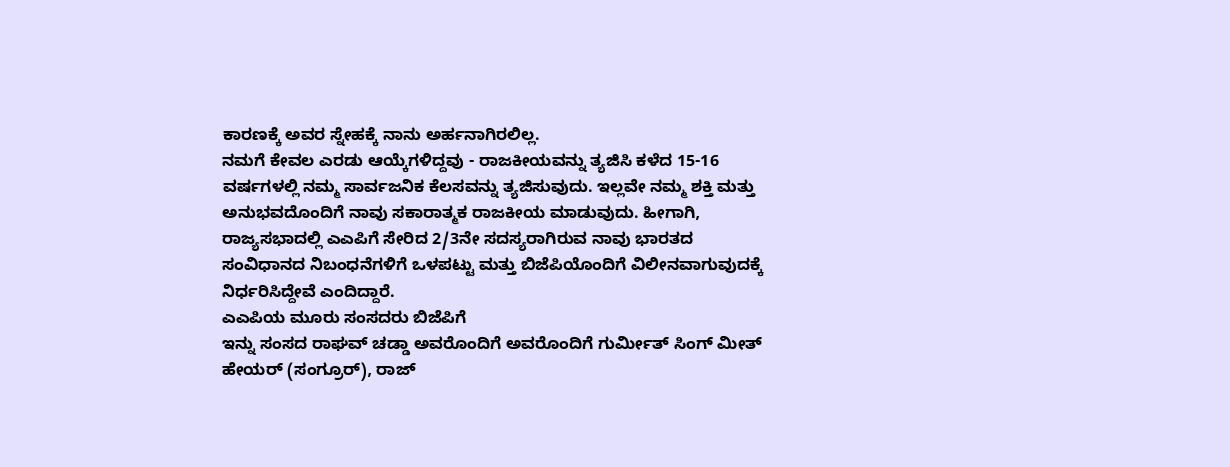ಕಾರಣಕ್ಕೆ ಅವರ ಸ್ನೇಹಕ್ಕೆ ನಾನು ಅರ್ಹನಾಗಿರಲಿಲ್ಲ.
ನಮಗೆ ಕೇವಲ ಎರಡು ಆಯ್ಕೆಗಳಿದ್ದವು - ರಾಜಕೀಯವನ್ನು ತ್ಯಜಿಸಿ ಕಳೆದ 15-16 ವರ್ಷಗಳಲ್ಲಿ ನಮ್ಮ ಸಾರ್ವಜನಿಕ ಕೆಲಸವನ್ನು ತ್ಯಜಿಸುವುದು. ಇಲ್ಲವೇ ನಮ್ಮ ಶಕ್ತಿ ಮತ್ತು ಅನುಭವದೊಂದಿಗೆ ನಾವು ಸಕಾರಾತ್ಮಕ ರಾಜಕೀಯ ಮಾಡುವುದು. ಹೀಗಾಗಿ, ರಾಜ್ಯಸಭಾದಲ್ಲಿ ಎಎಪಿಗೆ ಸೇರಿದ 2/3ನೇ ಸದಸ್ಯರಾಗಿರುವ ನಾವು ಭಾರತದ ಸಂವಿಧಾನದ ನಿಬಂಧನೆಗಳಿಗೆ ಒಳಪಟ್ಟು ಮತ್ತು ಬಿಜೆಪಿಯೊಂದಿಗೆ ವಿಲೀನವಾಗುವುದಕ್ಕೆ ನಿರ್ಧರಿಸಿದ್ದೇವೆ ಎಂದಿದ್ದಾರೆ.
ಎಎಪಿಯ ಮೂರು ಸಂಸದರು ಬಿಜೆಪಿಗೆ
ಇನ್ನು ಸಂಸದ ರಾಘವ್ ಚಡ್ಡಾ ಅವರೊಂದಿಗೆ ಅವರೊಂದಿಗೆ ಗುರ್ಮೀತ್ ಸಿಂಗ್ ಮೀತ್ ಹೇಯರ್ (ಸಂಗ್ರೂರ್), ರಾಜ್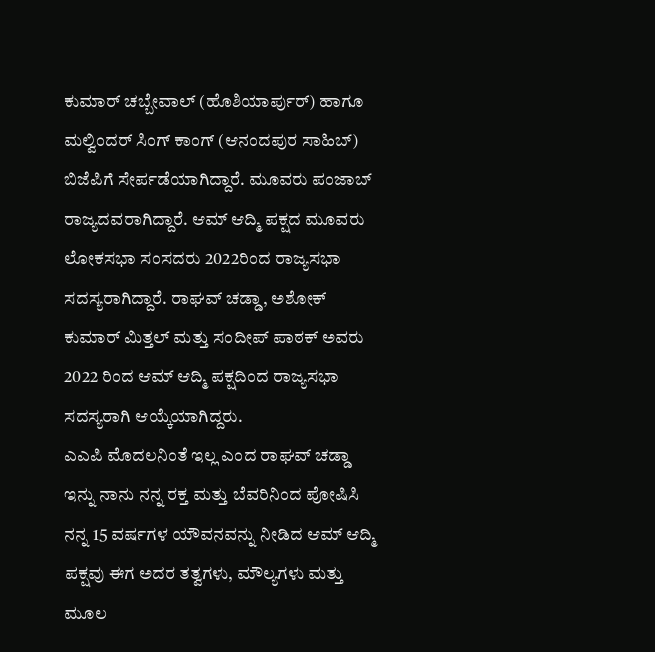ಕುಮಾರ್ ಚಬ್ಬೇವಾಲ್ (ಹೊಶಿಯಾರ್ಪುರ್) ಹಾಗೂ ಮಲ್ವಿಂದರ್ ಸಿಂಗ್ ಕಾಂಗ್ (ಆನಂದಪುರ ಸಾಹಿಬ್) ಬಿಜೆಪಿಗೆ ಸೇರ್ಪಡೆಯಾಗಿದ್ದಾರೆ. ಮೂವರು ಪಂಜಾಬ್ ರಾಜ್ಯದವರಾಗಿದ್ದಾರೆ. ಆಮ್ ಆದ್ಮಿ ಪಕ್ಷದ ಮೂವರು ಲೋಕಸಭಾ ಸಂಸದರು 2022ರಿಂದ ರಾಜ್ಯಸಭಾ ಸದಸ್ಯರಾಗಿದ್ದಾರೆ. ರಾಘವ್ ಚಡ್ಡಾ, ಅಶೋಕ್ ಕುಮಾರ್ ಮಿತ್ತಲ್ ಮತ್ತು ಸಂದೀಪ್ ಪಾಠಕ್ ಅವರು 2022 ರಿಂದ ಆಮ್ ಆದ್ಮಿ ಪಕ್ಷದಿಂದ ರಾಜ್ಯಸಭಾ ಸದಸ್ಯರಾಗಿ ಆಯ್ಕೆಯಾಗಿದ್ದರು.
ಎಎಪಿ ಮೊದಲನಿಂತೆ ಇಲ್ಲ ಎಂದ ರಾಘವ್ ಚಡ್ಡಾ
ಇನ್ನು ನಾನು ನನ್ನ ರಕ್ತ ಮತ್ತು ಬೆವರಿನಿಂದ ಪೋಷಿಸಿ ನನ್ನ 15 ವರ್ಷಗಳ ಯೌವನವನ್ನು ನೀಡಿದ ಆಮ್ ಆದ್ಮಿ ಪಕ್ಷವು ಈಗ ಅದರ ತತ್ವಗಳು, ಮೌಲ್ಯಗಳು ಮತ್ತು ಮೂಲ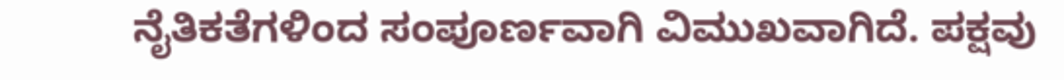ನೈತಿಕತೆಗಳಿಂದ ಸಂಪೂರ್ಣವಾಗಿ ವಿಮುಖವಾಗಿದೆ. ಪಕ್ಷವು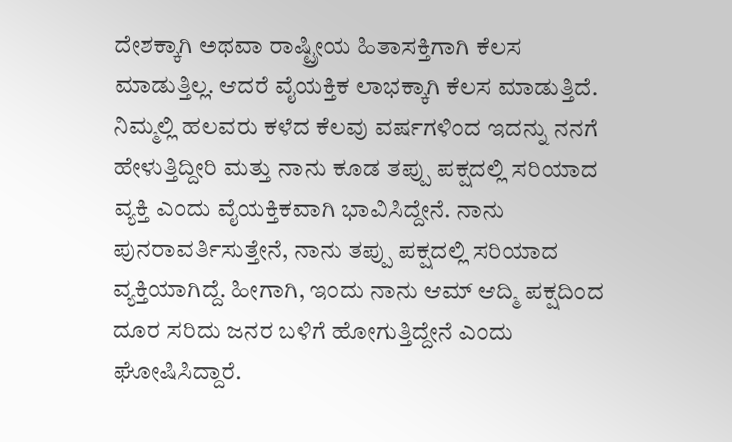ದೇಶಕ್ಕಾಗಿ ಅಥವಾ ರಾಷ್ಟ್ರೀಯ ಹಿತಾಸಕ್ತಿಗಾಗಿ ಕೆಲಸ ಮಾಡುತ್ತಿಲ್ಲ. ಆದರೆ ವೈಯಕ್ತಿಕ ಲಾಭಕ್ಕಾಗಿ ಕೆಲಸ ಮಾಡುತ್ತಿದೆ.
ನಿಮ್ಮಲ್ಲಿ ಹಲವರು ಕಳೆದ ಕೆಲವು ವರ್ಷಗಳಿಂದ ಇದನ್ನು ನನಗೆ ಹೇಳುತ್ತಿದ್ದೀರಿ ಮತ್ತು ನಾನು ಕೂಡ ತಪ್ಪು ಪಕ್ಷದಲ್ಲಿ ಸರಿಯಾದ ವ್ಯಕ್ತಿ ಎಂದು ವೈಯಕ್ತಿಕವಾಗಿ ಭಾವಿಸಿದ್ದೇನೆ. ನಾನು ಪುನರಾವರ್ತಿಸುತ್ತೇನೆ, ನಾನು ತಪ್ಪು ಪಕ್ಷದಲ್ಲಿ ಸರಿಯಾದ ವ್ಯಕ್ತಿಯಾಗಿದ್ದೆ. ಹೀಗಾಗಿ, ಇಂದು ನಾನು ಆಮ್ ಆದ್ಮಿ ಪಕ್ಷದಿಂದ ದೂರ ಸರಿದು ಜನರ ಬಳಿಗೆ ಹೋಗುತ್ತಿದ್ದೇನೆ ಎಂದು ಘೋಷಿಸಿದ್ದಾರೆ.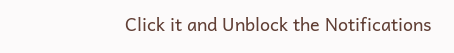Click it and Unblock the Notifications